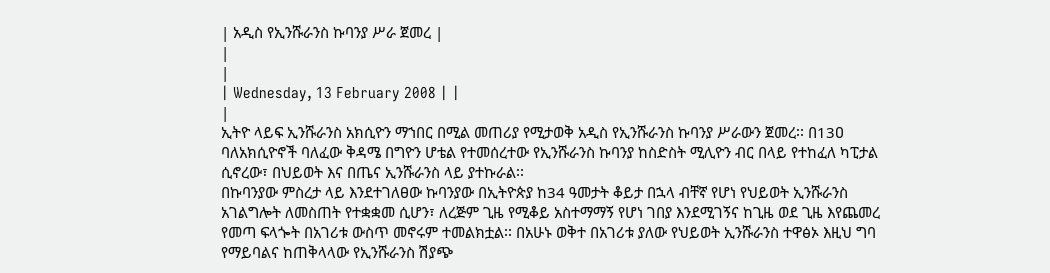| አዲስ የኢንሹራንስ ኩባንያ ሥራ ጀመረ |
|
|
| Wednesday, 13 February 2008 | |
|
ኢትዮ ላይፍ ኢንሹራንስ አክሲዮን ማኀበር በሚል መጠሪያ የሚታወቅ አዲስ የኢንሹራንስ ኩባንያ ሥራውን ጀመረ፡፡ በ13ዐ ባለአክሲዮኖች ባለፈው ቅዳሜ በግዮን ሆቴል የተመሰረተው የኢንሹራንስ ኩባንያ ከስድስት ሚሊዮን ብር በላይ የተከፈለ ካፒታል ሲኖረው፣ በህይወት እና በጤና ኢንሹራንስ ላይ ያተኩራል፡፡
በኩባንያው ምስረታ ላይ እንደተገለፀው ኩባንያው በኢትዮጵያ ከ34 ዓመታት ቆይታ በኋላ ብቸኛ የሆነ የህይወት ኢንሹራንስ አገልግሎት ለመስጠት የተቋቋመ ሲሆን፣ ለረጅም ጊዜ የሚቆይ አስተማማኝ የሆነ ገበያ እንደሚገኝና ከጊዜ ወደ ጊዜ እየጨመረ የመጣ ፍላጐት በአገሪቱ ውስጥ መኖሩም ተመልክቷል፡፡ በአሁኑ ወቅተ በአገሪቱ ያለው የህይወት ኢንሹራንስ ተዋፅኦ እዚህ ግባ የማይባልና ከጠቅላላው የኢንሹራንስ ሽያጭ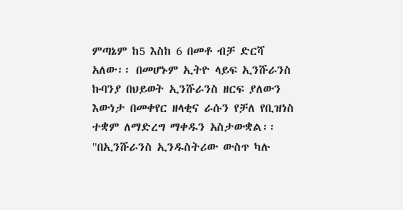ምጣኔም ከ5 እስከ 6 በመቶ ብቻ ድርሻ አለው፡፡ በመሆኑም ኢትዮ ላይፍ ኢንሹራንስ ኩባንያ በህይወት ኢንሹራንስ ዘርፍ ያለውን እውነታ በመቀየር ዘላቂና ራሱን የቻለ የቢዝነስ ተቋም ለማድረግ ማቀዱን አስታውቋል፡፡ "በኢንሹራንስ ኢንዱስትሪው ውስጥ ካሉ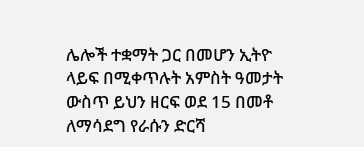ሌሎች ተቋማት ጋር በመሆን ኢትዮ ላይፍ በሚቀጥሉት አምስት ዓመታት ውስጥ ይህን ዘርፍ ወደ 15 በመቶ ለማሳደግ የራሱን ድርሻ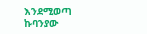እንደሚወጣ ኩባንያው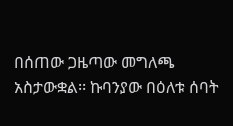በሰጠው ጋዜጣው መግለጫ አስታውቋል፡፡ ኩባንያው በዕለቱ ሰባት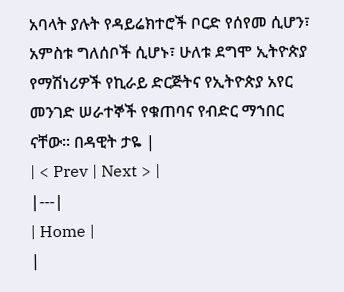አባላት ያሉት የዳይሬክተሮች ቦርድ የሰየመ ሲሆን፣ አምስቱ ግለሰቦች ሲሆኑ፣ ሁለቱ ደግሞ ኢትዮጵያ የማሽነሪዎች የኪራይ ድርጅትና የኢትዮጵያ አየር መንገድ ሠራተኞች የቁጠባና የብድር ማኀበር ናቸው፡፡ በዳዊት ታዬ |
| < Prev | Next > |
|---|
| Home |
|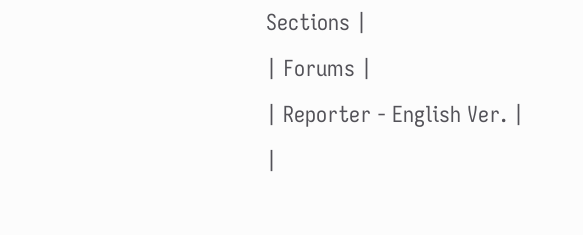Sections |
| Forums |
| Reporter - English Ver. |
|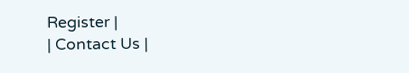Register |
| Contact Us |